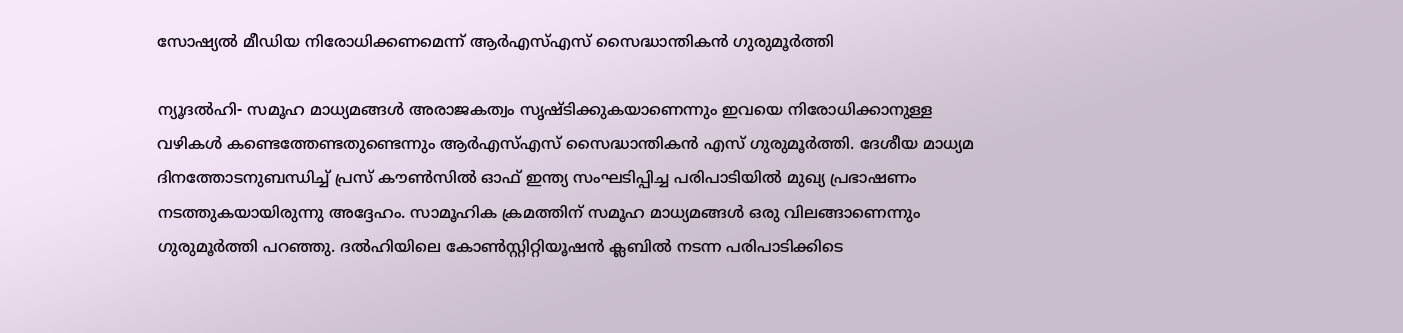സോഷ്യല്‍ മീഡിയ നിരോധിക്കണമെന്ന് ആര്‍എസ്എസ് സൈദ്ധാന്തികന്‍ ഗുരുമൂര്‍ത്തി

ന്യൂദല്‍ഹി- സമൂഹ മാധ്യമങ്ങള്‍ അരാജകത്വം സൃഷ്ടിക്കുകയാണെന്നും ഇവയെ നിരോധിക്കാനുള്ള വഴികള്‍ കണ്ടെത്തേണ്ടതുണ്ടെന്നും ആര്‍എസ്എസ് സൈദ്ധാന്തികന്‍ എസ് ഗുരുമൂര്‍ത്തി. ദേശീയ മാധ്യമ ദിനത്തോടനുബന്ധിച്ച് പ്രസ് കൗണ്‍സില്‍ ഓഫ് ഇന്ത്യ സംഘടിപ്പിച്ച പരിപാടിയില്‍ മുഖ്യ പ്രഭാഷണം നടത്തുകയായിരുന്നു അദ്ദേഹം. സാമൂഹിക ക്രമത്തിന് സമൂഹ മാധ്യമങ്ങള്‍ ഒരു വിലങ്ങാണെന്നും ഗുരുമൂര്‍ത്തി പറഞ്ഞു. ദല്‍ഹിയിലെ കോണ്‍സ്റ്റിറ്റിയൂഷന്‍ ക്ലബില്‍ നടന്ന പരിപാടിക്കിടെ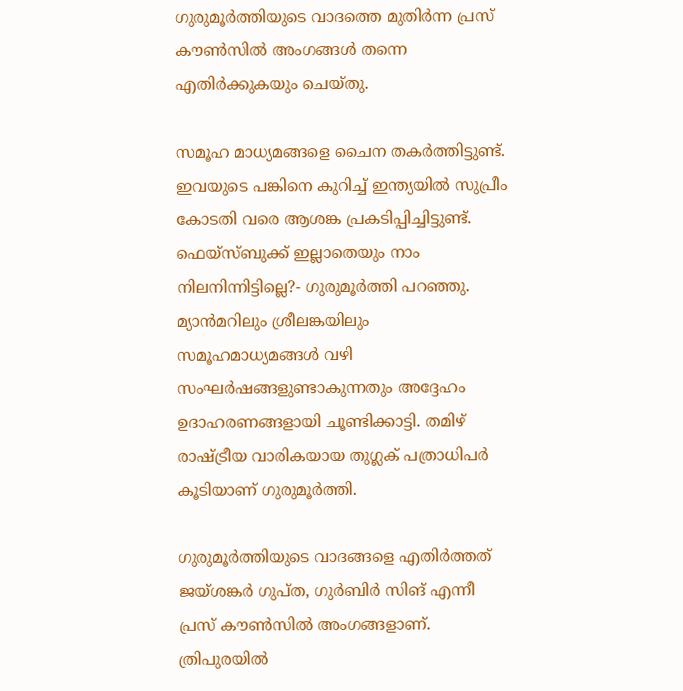ഗുരുമൂര്‍ത്തിയുടെ വാദത്തെ മുതിര്‍ന്ന പ്രസ് കൗണ്‍സില്‍ അംഗങ്ങള്‍ തന്നെ എതിര്‍ക്കുകയും ചെയ്തു.

സമൂഹ മാധ്യമങ്ങളെ ചൈന തകര്‍ത്തിട്ടുണ്ട്. ഇവയുടെ പങ്കിനെ കുറിച്ച് ഇന്ത്യയില്‍ സുപ്രീം കോടതി വരെ ആശങ്ക പ്രകടിപ്പിച്ചിട്ടുണ്ട്. ഫെയ്‌സ്ബുക്ക് ഇല്ലാതെയും നാം നിലനിന്നിട്ടില്ലെ?- ഗുരുമൂര്‍ത്തി പറഞ്ഞു. മ്യാന്‍മറിലും ശ്രീലങ്കയിലും സമൂഹമാധ്യമങ്ങള്‍ വഴി സംഘര്‍ഷങ്ങളുണ്ടാകുന്നതും അദ്ദേഹം ഉദാഹരണങ്ങളായി ചൂണ്ടിക്കാട്ടി. തമിഴ് രാഷ്ട്രീയ വാരികയായ തുഗ്ലക് പത്രാധിപര്‍ കൂടിയാണ് ഗുരുമൂര്‍ത്തി.

ഗുരുമൂര്‍ത്തിയുടെ വാദങ്ങളെ എതിര്‍ത്തത് ജയ്ശങ്കര്‍ ഗുപ്ത, ഗുര്‍ബിര്‍ സിങ് എന്നീ പ്രസ് കൗണ്‍സില്‍ അംഗങ്ങളാണ്. ത്രിപുരയില്‍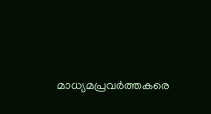മാധ്യമപ്രവര്‍ത്തകരെ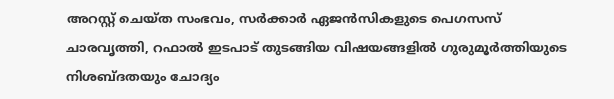അറസ്റ്റ് ചെയ്ത സംഭവം, സര്‍ക്കാര്‍ ഏജന്‍സികളുടെ പെഗസസ് ചാരവൃത്തി, റഫാല്‍ ഇടപാട് തുടങ്ങിയ വിഷയങ്ങളില്‍ ഗുരുമൂര്‍ത്തിയുടെ നിശബ്ദതയും ചോദ്യം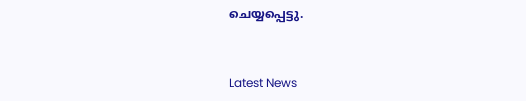ചെയ്യപ്പെട്ടു.


Latest News